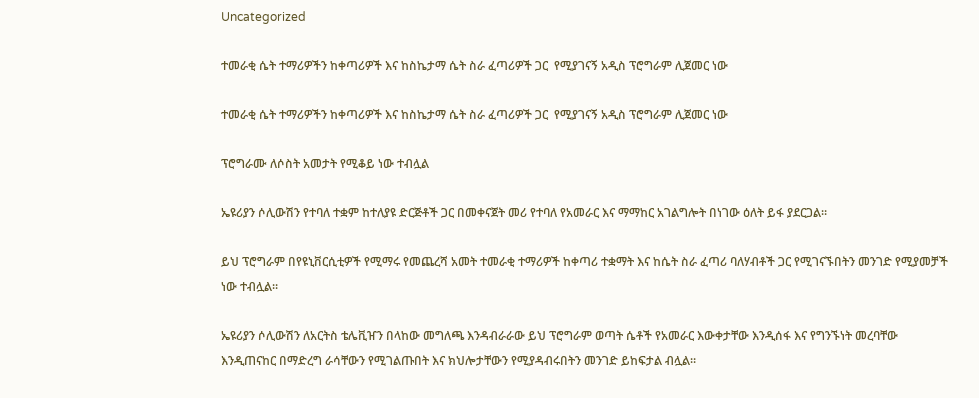Uncategorized

ተመራቂ ሴት ተማሪዎችን ከቀጣሪዎች እና ከስኬታማ ሴት ስራ ፈጣሪዎች ጋር  የሚያገናኝ አዲስ ፕሮግራም ሊጀመር ነው

ተመራቂ ሴት ተማሪዎችን ከቀጣሪዎች እና ከስኬታማ ሴት ስራ ፈጣሪዎች ጋር  የሚያገናኝ አዲስ ፕሮግራም ሊጀመር ነው

ፕሮግራሙ ለሶስት አመታት የሚቆይ ነው ተብሏል

ኤዩሪያን ሶሊውሽን የተባለ ተቋም ከተለያዩ ድርጅቶች ጋር በመቀናጀት መሪ የተባለ የአመራር እና ማማከር አገልግሎት በነገው ዕለት ይፋ ያደርጋል።

ይህ ፕሮግራም በየዩኒቨርሲቲዎች የሚማሩ የመጨረሻ አመት ተመራቂ ተማሪዎች ከቀጣሪ ተቋማት እና ከሴት ስራ ፈጣሪ ባለሃብቶች ጋር የሚገናኙበትን መንገድ የሚያመቻች ነው ተብሏል።

ኤዩሪያን ሶሊውሽን ለአርትስ ቴሌቪዠን በላከው መግለጫ እንዳብራራው ይህ ፕሮግራም ወጣት ሴቶች የአመራር እውቀታቸው እንዲሰፋ እና የግንኙነት መረባቸው እንዲጠናከር በማድረግ ራሳቸውን የሚገልጡበት እና ክህሎታቸውን የሚያዳብሩበትን መንገድ ይከፍታል ብሏል።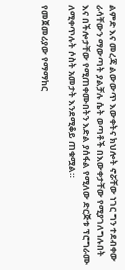ልምድ እና መረጃ ልውውጥ እውቀትና ክህሎት ኖሯቸው ነገር ግን ተደብቀው ራሳቸውን ማውጣት ያልቻሉ ሴት ወጣቶች በእውቀታቸው የሚያገለግሉበት እና በችሎታቸው የሚጠቀሙበትን እድል ያሰፋል የሚለው ድርጅቱ ፕሮግራሙ ለሚቀጥሉት ሶስት አመታት እንደሚቆይ ጠቁሟል።

የመጀመሪያው የማማከር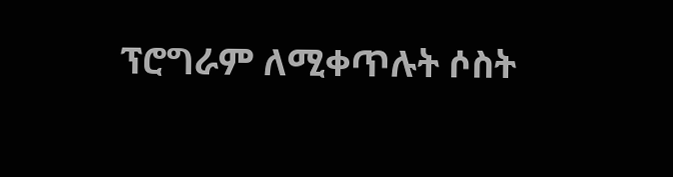ፕሮግራም ለሚቀጥሉት ሶስት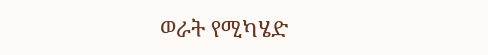ወራት የሚካሄድ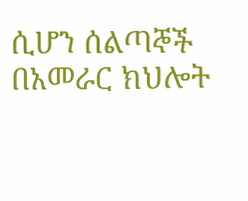ሲሆን ሰልጣኞች በአመራር ክህሎት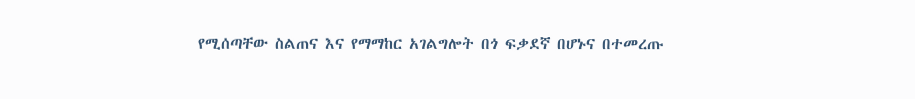የሚሰጣቸው ስልጠና እና የማማከር አገልግሎት በጎ ፍቃደኛ በሆኑና በተመረጡ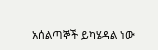አሰልጣኞች ይካሄዳል ነው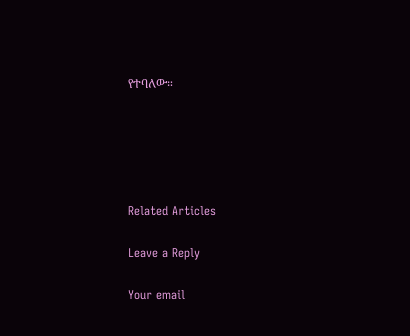የተባለው።





Related Articles

Leave a Reply

Your email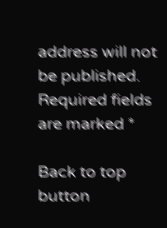address will not be published. Required fields are marked *

Back to top button